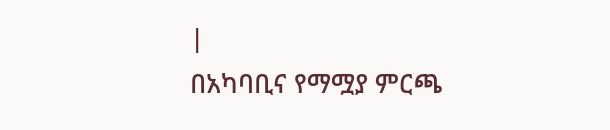|
በአካባቢና የማሟያ ምርጫ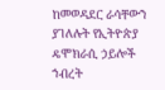ከመወዳደር ራሳቸውን ያገለሉት የኢትዮጵያ ዴሞክራሲ ኃይሎች ኀብረት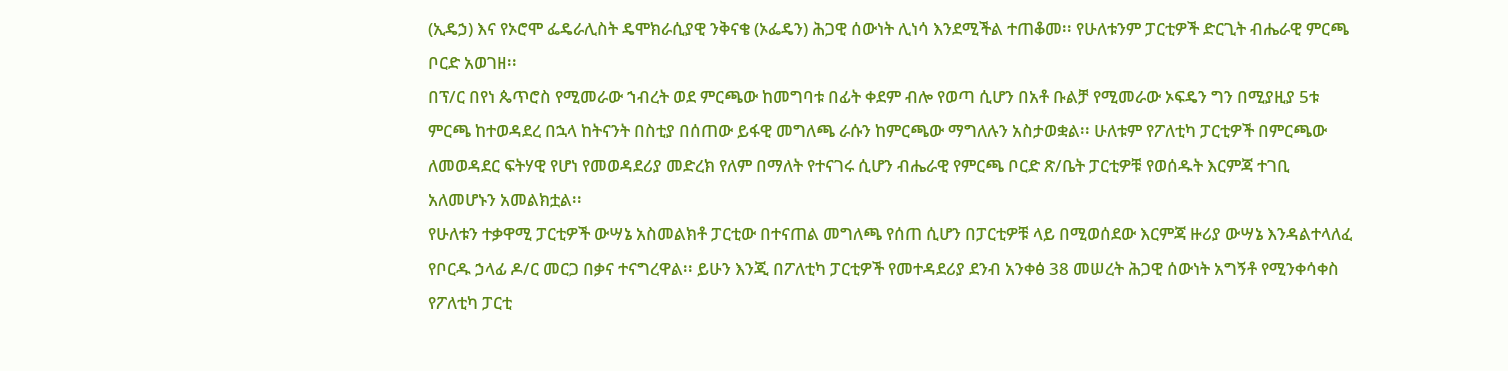(ኢዴኃ) እና የኦሮሞ ፌዴራሊስት ዴሞክራሲያዊ ንቅናቄ (ኦፌዴን) ሕጋዊ ሰውነት ሊነሳ እንደሚችል ተጠቆመ፡፡ የሁለቱንም ፓርቲዎች ድርጊት ብሔራዊ ምርጫ ቦርድ አወገዘ፡፡
በፕ/ር በየነ ጴጥሮስ የሚመራው ኀብረት ወደ ምርጫው ከመግባቱ በፊት ቀደም ብሎ የወጣ ሲሆን በአቶ ቡልቻ የሚመራው ኦፍዴን ግን በሚያዚያ 5ቱ ምርጫ ከተወዳደረ በኋላ ከትናንት በስቲያ በሰጠው ይፋዊ መግለጫ ራሱን ከምርጫው ማግለሉን አስታወቋል፡፡ ሁለቱም የፖለቲካ ፓርቲዎች በምርጫው ለመወዳደር ፍትሃዊ የሆነ የመወዳደሪያ መድረክ የለም በማለት የተናገሩ ሲሆን ብሔራዊ የምርጫ ቦርድ ጽ/ቤት ፓርቲዎቹ የወሰዱት እርምጃ ተገቢ አለመሆኑን አመልክቷል፡፡
የሁለቱን ተቃዋሚ ፓርቲዎች ውሣኔ አስመልክቶ ፓርቲው በተናጠል መግለጫ የሰጠ ሲሆን በፓርቲዎቹ ላይ በሚወሰደው እርምጃ ዙሪያ ውሣኔ እንዳልተላለፈ የቦርዱ ኃላፊ ዶ/ር መርጋ በቃና ተናግረዋል፡፡ ይሁን እንጂ በፖለቲካ ፓርቲዎች የመተዳደሪያ ደንብ አንቀፅ 38 መሠረት ሕጋዊ ሰውነት አግኝቶ የሚንቀሳቀስ የፖለቲካ ፓርቲ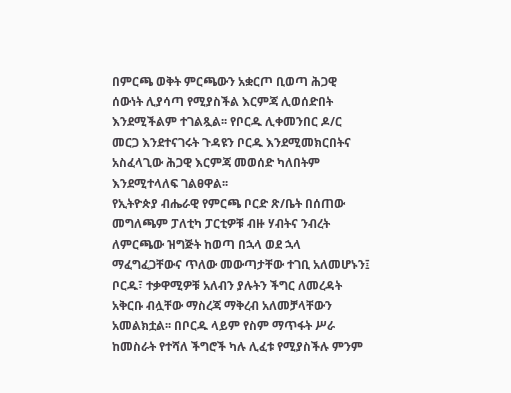በምርጫ ወቅት ምርጫውን አቋርጦ ቢወጣ ሕጋዊ ሰውነት ሊያሳጣ የሚያስችል እርምጃ ሊወሰድበት እንደሚችልም ተገልጿል፡፡ የቦርዱ ሊቀመንበር ዶ/ር መርጋ እንደተናገሩት ጉዳዩን ቦርዱ እንደሚመክርበትና አስፈላጊው ሕጋዊ እርምጃ መወሰድ ካለበትም እንደሚተላለፍ ገልፀዋል፡፡
የኢትዮጵያ ብሔራዊ የምርጫ ቦርድ ጽ/ቤት በሰጠው መግለጫም ፓለቲካ ፓርቲዎቹ ብዙ ሃብትና ንብረት ለምርጫው ዝግጅት ከወጣ በኋላ ወደ ኋላ ማፈግፈጋቸውና ጥለው መውጣታቸው ተገቢ አለመሆኑን፤ ቦርዱ፣ ተቃዋሚዎቹ አለብን ያሉትን ችግር ለመረዳት አቅርቡ ብሏቸው ማስረጃ ማቅረብ አለመቻላቸውን አመልክቷል፡፡ በቦርዱ ላይም የስም ማጥፋት ሥራ ከመስራት የተሻለ ችግሮች ካሉ ሊፈቱ የሚያስችሉ ምንም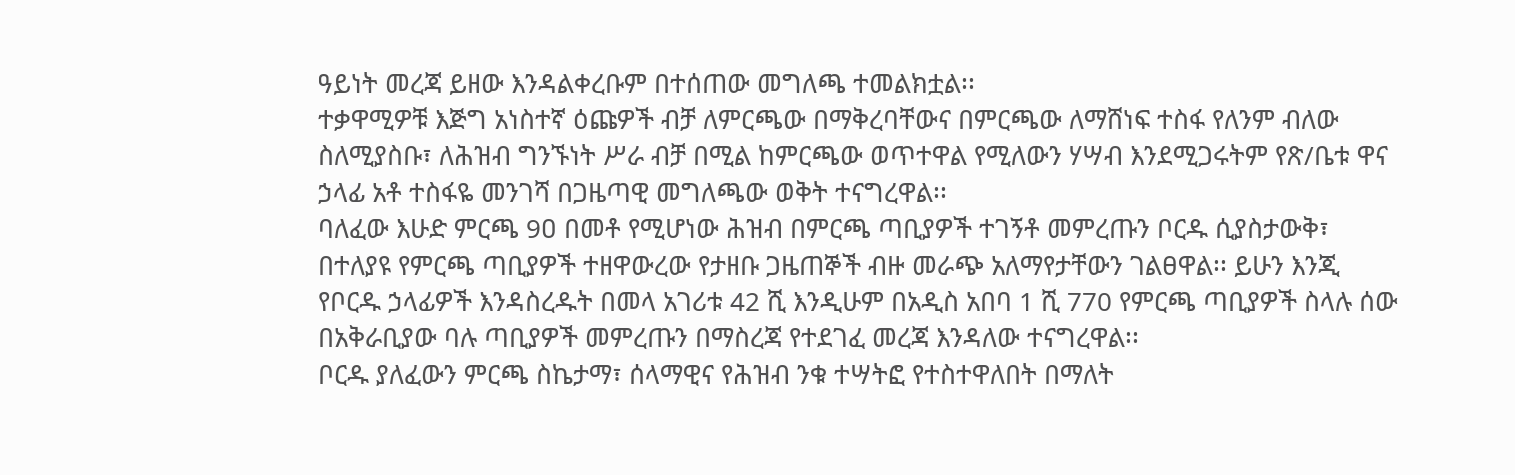ዓይነት መረጃ ይዘው እንዳልቀረቡም በተሰጠው መግለጫ ተመልክቷል፡፡
ተቃዋሚዎቹ እጅግ አነስተኛ ዕጩዎች ብቻ ለምርጫው በማቅረባቸውና በምርጫው ለማሸነፍ ተስፋ የለንም ብለው ስለሚያስቡ፣ ለሕዝብ ግንኙነት ሥራ ብቻ በሚል ከምርጫው ወጥተዋል የሚለውን ሃሣብ እንደሚጋሩትም የጽ/ቤቱ ዋና ኃላፊ አቶ ተስፋዬ መንገሻ በጋዜጣዊ መግለጫው ወቅት ተናግረዋል፡፡
ባለፈው እሁድ ምርጫ 9ዐ በመቶ የሚሆነው ሕዝብ በምርጫ ጣቢያዎች ተገኝቶ መምረጡን ቦርዱ ሲያስታውቅ፣ በተለያዩ የምርጫ ጣቢያዎች ተዘዋውረው የታዘቡ ጋዜጠኞች ብዙ መራጭ አለማየታቸውን ገልፀዋል፡፡ ይሁን እንጂ የቦርዱ ኃላፊዎች እንዳስረዱት በመላ አገሪቱ 42 ሺ እንዲሁም በአዲስ አበባ 1 ሺ 770 የምርጫ ጣቢያዎች ስላሉ ሰው በአቅራቢያው ባሉ ጣቢያዎች መምረጡን በማስረጃ የተደገፈ መረጃ እንዳለው ተናግረዋል፡፡
ቦርዱ ያለፈውን ምርጫ ስኬታማ፣ ሰላማዊና የሕዝብ ንቁ ተሣትፎ የተስተዋለበት በማለት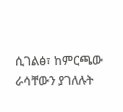ሲገልፅ፣ ከምርጫው ራሳቸውን ያገለሉት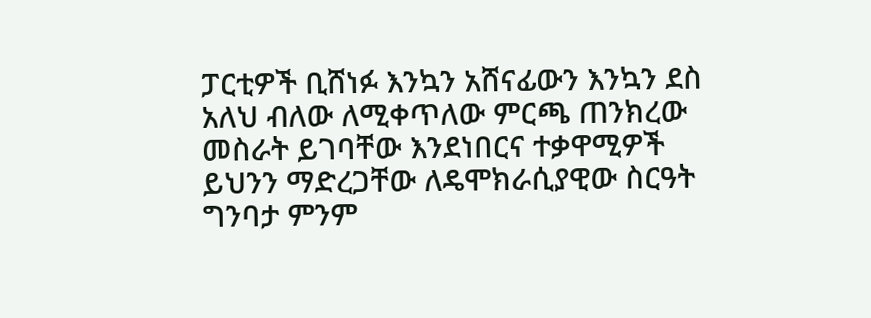ፓርቲዎች ቢሸነፉ እንኳን አሸናፊውን እንኳን ደስ አለህ ብለው ለሚቀጥለው ምርጫ ጠንክረው መስራት ይገባቸው እንደነበርና ተቃዋሚዎች ይህንን ማድረጋቸው ለዴሞክራሲያዊው ስርዓት ግንባታ ምንም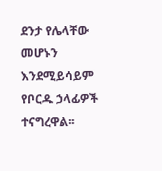ደንታ የሌላቸው መሆኑን እንደሚይሳይም የቦርዱ ኃላፊዎች ተናግረዋል፡፡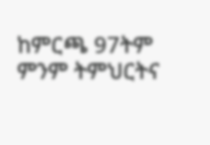ከምርጫ 97ትም ምንም ትምህርትና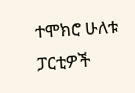ተሞክሮ ሁለቱ ፓርቲዎች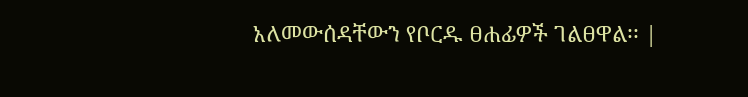አለመውሰዳቸውን የቦርዱ ፀሐፊዎች ገልፀዋል፡፡ |